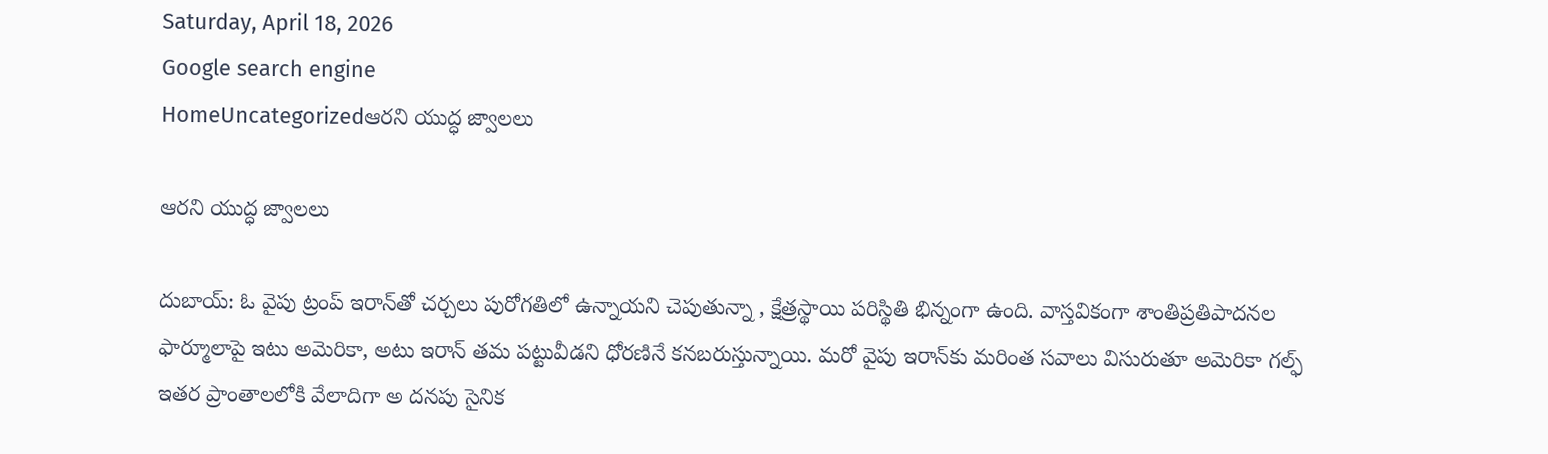Saturday, April 18, 2026
Google search engine
HomeUncategorizedఆరని యుద్ధ జ్వాలలు

ఆరని యుద్ధ జ్వాలలు

దుబాయ్: ఓ వైపు ట్రంప్ ఇరాన్‌తో చర్చలు పురోగతిలో ఉన్నాయని చెపుతున్నా , క్షేత్రస్థాయి పరిస్థితి భిన్నంగా ఉంది. వాస్తవికంగా శాంతిప్రతిపాదనల ఫార్మూలాపై ఇటు అమెరికా, అటు ఇరాన్ తమ పట్టువీడని ధోరణినే కనబరుస్తున్నాయి. మరో వైపు ఇరాన్‌కు మరింత సవాలు విసురుతూ అమెరికా గల్ఫ్ ఇతర ప్రాంతాలలోకి వేలాదిగా అ దనపు సైనిక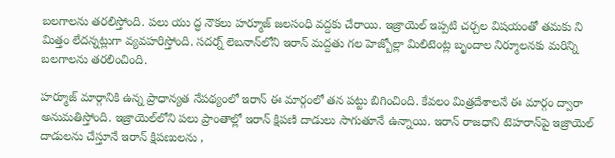బలగాలను తరలిస్తోంది. పలు యు ద్ధ నౌకలు హర్మూజ్ జలసంధి వద్దకు చేరాయి. ఇజ్రాయెల్ ఇప్పటి చర్చల విషయంతో తమకు ని మిత్తం లేదన్నట్లుగా వ్యవహరిస్తోంది. సదర్న్ లెబనాన్‌లోని ఇరాన్ మద్దతు గల హెజ్బోల్లా మిలిటెంట్ల బృందాల నిర్మూలనకు మరిన్ని బలగాలను తరలించింది.

హర్మూజ్ మార్గానికి ఉన్న ప్రాధాన్యత నేపథ్యంలో ఇరాన్ ఈ మార్గంలో తన పట్టు బిగించింది. కేవలం మిత్రదేశాలనే ఈ మార్గం ద్వారా అనుమతిస్తోంది. ఇజ్రాయెల్‌లోని పలు ప్రాంతాల్లో ఇరాన్ క్షిపణి దాడులు సాగుతూనే ఉన్నాయి. ఇరాన్ రాజధాని టెహరాన్‌పై ఇజ్రాయెల్ దాడులను చేస్తూనే ఇరాన్ క్షిపణులను ,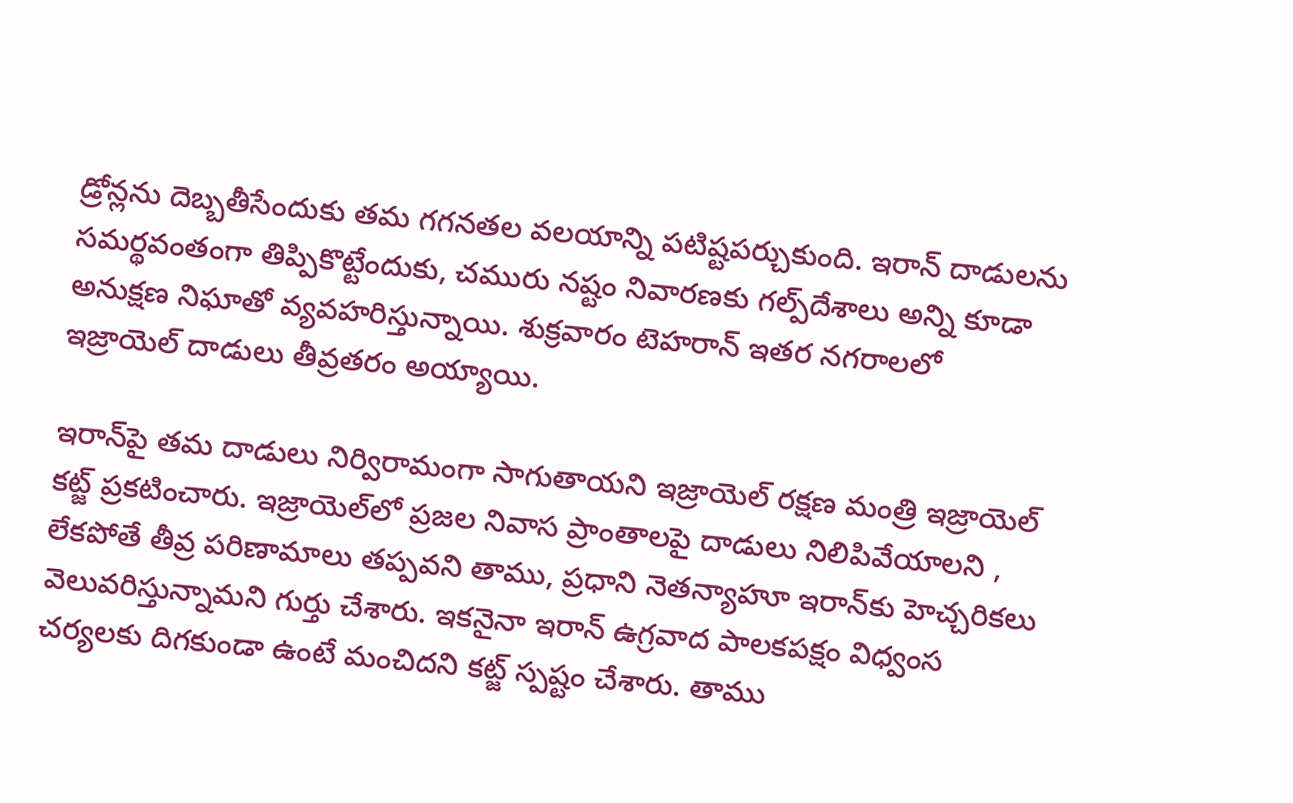డ్రోన్లను దెబ్బతీసేందుకు తమ గగనతల వలయాన్ని పటిష్టపర్చుకుంది. ఇరాన్ దాడులను సమర్థవంతంగా తిప్పికొట్టేందుకు, చమురు నష్టం నివారణకు గల్ప్‌దేశాలు అన్ని కూడా అనుక్షణ నిఘాతో వ్యవహరిస్తున్నాయి. శుక్రవారం టెహరాన్ ఇతర నగరాలలో ఇజ్రాయెల్ దాడులు తీవ్రతరం అయ్యాయి.

ఇరాన్‌పై తమ దాడులు నిర్విరామంగా సాగుతాయని ఇజ్రాయెల్ రక్షణ మంత్రి ఇజ్రాయెల్ కట్జ్ ప్రకటించారు. ఇజ్రాయెల్‌లో ప్రజల నివాస ప్రాంతాలపై దాడులు నిలిపివేయాలని , లేకపోతే తీవ్ర పరిణామాలు తప్పవని తాము, ప్రధాని నెతన్యాహూ ఇరాన్‌కు హెచ్చరికలు వెలువరిస్తున్నామని గుర్తు చేశారు. ఇకనైనా ఇరాన్ ఉగ్రవాద పాలకపక్షం విధ్వంస చర్యలకు దిగకుండా ఉంటే మంచిదని కట్జ్ స్పష్టం చేశారు. తాము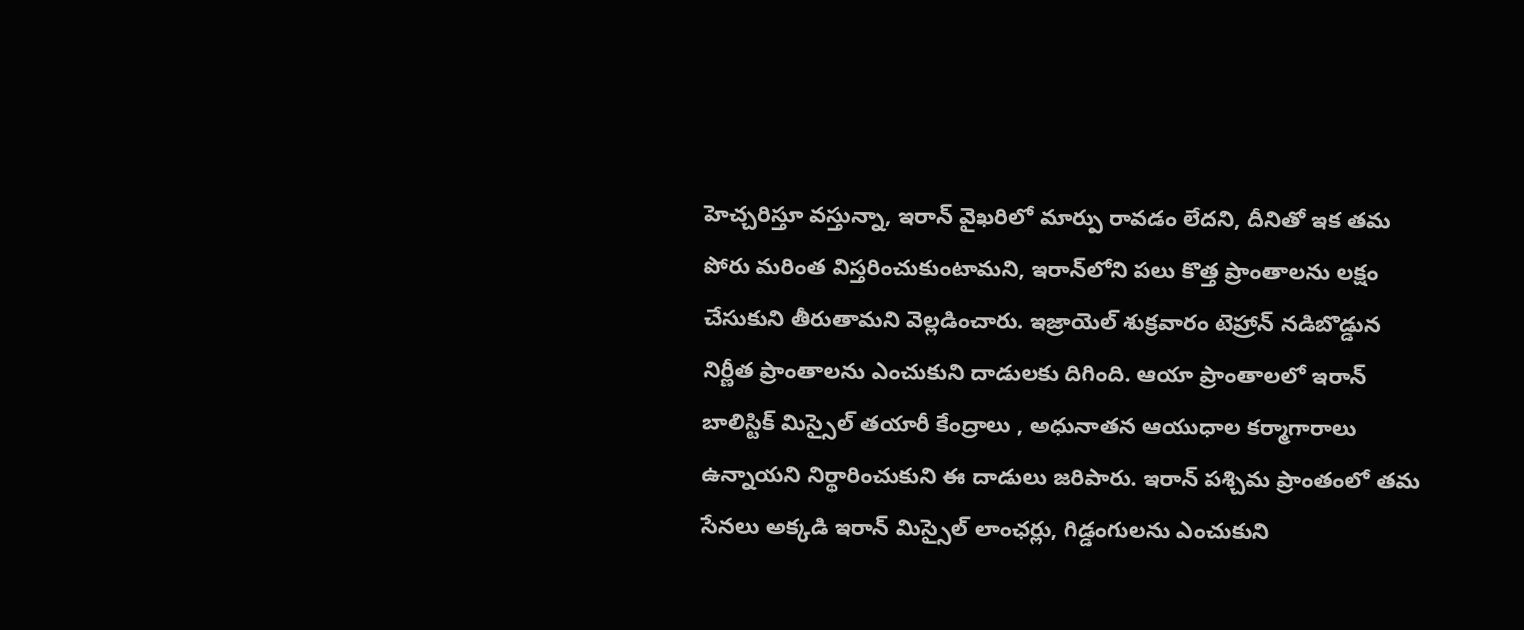హెచ్చరిస్తూ వస్తున్నా, ఇరాన్ వైఖరిలో మార్పు రావడం లేదని, దీనితో ఇక తమ పోరు మరింత విస్తరించుకుంటామని, ఇరాన్‌లోని పలు కొత్త ప్రాంతాలను లక్షం చేసుకుని తీరుతామని వెల్లడించారు. ఇజ్రాయెల్ శుక్రవారం టెహ్రాన్ నడిబొడ్డున నిర్ణీత ప్రాంతాలను ఎంచుకుని దాడులకు దిగింది. ఆయా ప్రాంతాలలో ఇరాన్ బాలిస్టిక్ మిస్సైల్ తయారీ కేంద్రాలు , అధునాతన ఆయుధాల కర్మాగారాలు ఉన్నాయని నిర్థారించుకుని ఈ దాడులు జరిపారు. ఇరాన్ పశ్చిమ ప్రాంతంలో తమ సేనలు అక్కడి ఇరాన్ మిస్సైల్ లాంఛర్లు, గిడ్డంగులను ఎంచుకుని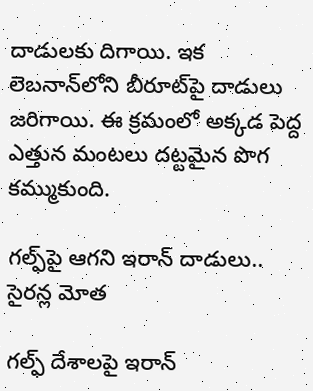దాడులకు దిగాయి. ఇక లెబనాన్‌లోని బీరూట్‌పై దాడులు జరిగాయి. ఈ క్రమంలో అక్కడ పెద్ద ఎత్తున మంటలు దట్టమైన పొగ కమ్ముకుంది.

గల్ఫ్‌పై ఆగని ఇరాన్ దాడులు.. సైరన్ల మోత

గల్ఫ్ దేశాలపై ఇరాన్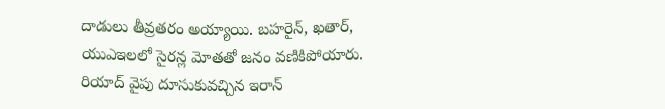దాడులు తీవ్రతరం అయ్యాయి. బహరైన్, ఖతార్, యుఎఇలలో సైరన్ల మోతతో జనం వణికిపోయారు. రియాద్ వైపు దూసుకువచ్చిన ఇరాన్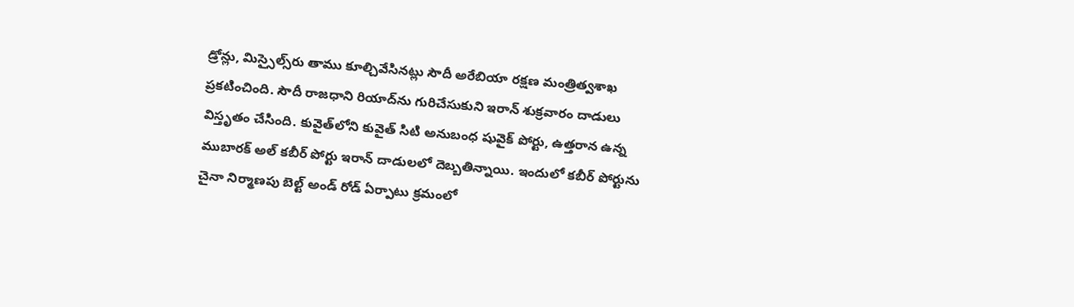డ్రోన్లు, మిస్సైల్స్‌రు తాము కూల్చివేసినట్లు సౌదీ అరేబియా రక్షణ మంత్రిత్వశాఖ ప్రకటించింది. సౌదీ రాజధాని రియాద్‌ను గురిచేసుకుని ఇరాన్ శుక్రవారం దాడులు విస్తృతం చేసింది. కువైత్‌లోని కువైత్ సిటి అనుబంధ షువైక్ పోర్టు, ఉత్తరాన ఉన్న ముబారక్ అల్ కబీర్ పోర్టు ఇరాన్ దాడులలో దెబ్బతిన్నాయి. ఇందులో కబీర్ పోర్టును చైనా నిర్మాణపు బెల్ట్ అండ్ రోడ్ ఏర్పాటు క్రమంలో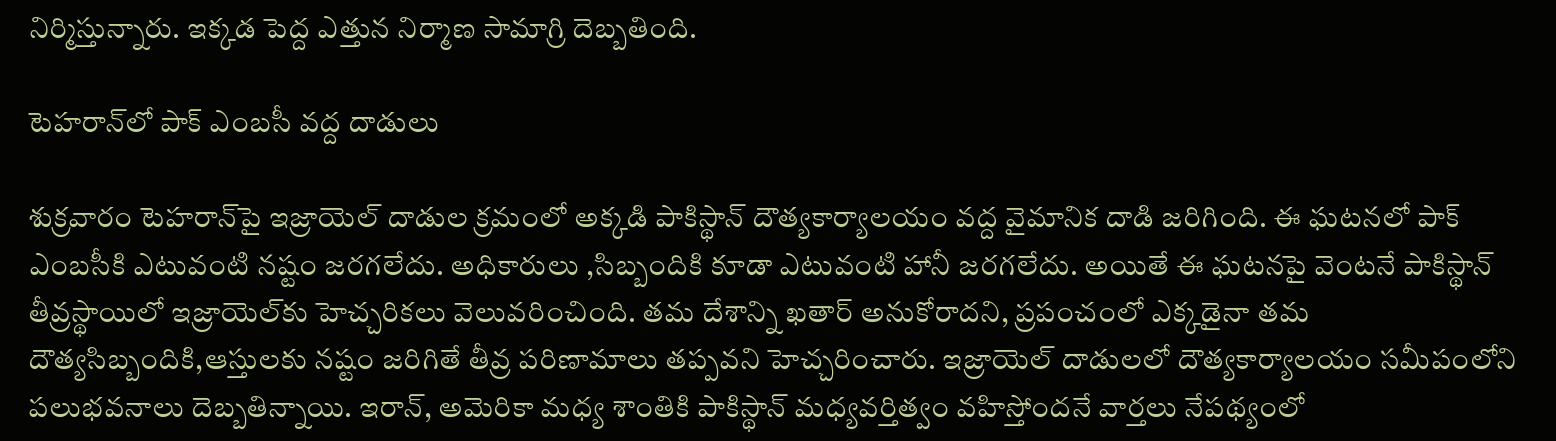నిర్మిస్తున్నారు. ఇక్కడ పెద్ద ఎత్తున నిర్మాణ సామాగ్రి దెబ్బతింది.

టెహరాన్‌లో పాక్ ఎంబసీ వద్ద దాడులు

శుక్రవారం టెహరాన్‌పై ఇజ్రాయెల్ దాడుల క్రమంలో అక్కడి పాకిస్థాన్ దౌత్యకార్యాలయం వద్ద వైమానిక దాడి జరిగింది. ఈ ఘటనలో పాక్ ఎంబసీకి ఎటువంటి నష్టం జరగలేదు. అధికారులు ,సిబ్బందికి కూడా ఎటువంటి హానీ జరగలేదు. అయితే ఈ ఘటనపై వెంటనే పాకిస్థాన్ తీవ్రస్థాయిలో ఇజ్రాయెల్‌కు హెచ్చరికలు వెలువరించింది. తమ దేశాన్ని ఖతార్ అనుకోరాదని, ప్రపంచంలో ఎక్కడైనా తమ దౌత్యసిబ్బందికి,ఆస్తులకు నష్టం జరిగితే తీవ్ర పరిణామాలు తప్పవని హెచ్చరించారు. ఇజ్రాయెల్ దాడులలో దౌత్యకార్యాలయం సమీపంలోని పలుభవనాలు దెబ్బతిన్నాయి. ఇరాన్, అమెరికా మధ్య శాంతికి పాకిస్థాన్ మధ్యవర్తిత్వం వహిస్తోందనే వార్తలు నేపథ్యంలో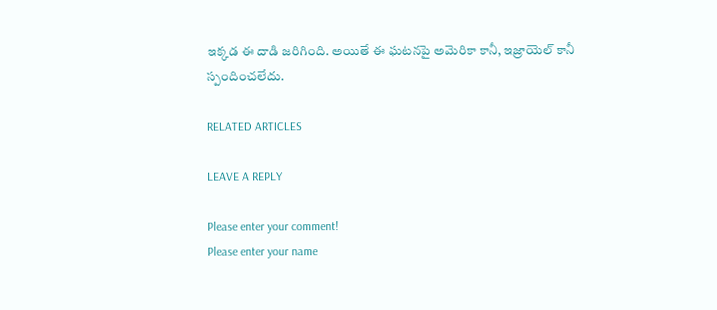ఇక్కడ ఈ దాడి జరిగింది. అయితే ఈ ఘటనపై అమెరికా కానీ, ఇజ్రాయెల్ కానీ స్పందించలేదు.

RELATED ARTICLES

LEAVE A REPLY

Please enter your comment!
Please enter your name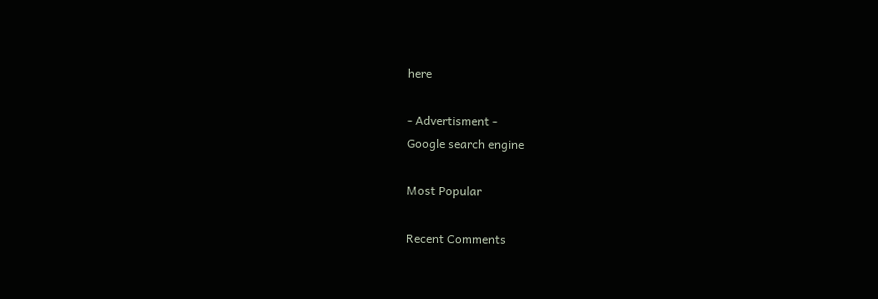here

- Advertisment -
Google search engine

Most Popular

Recent Comments